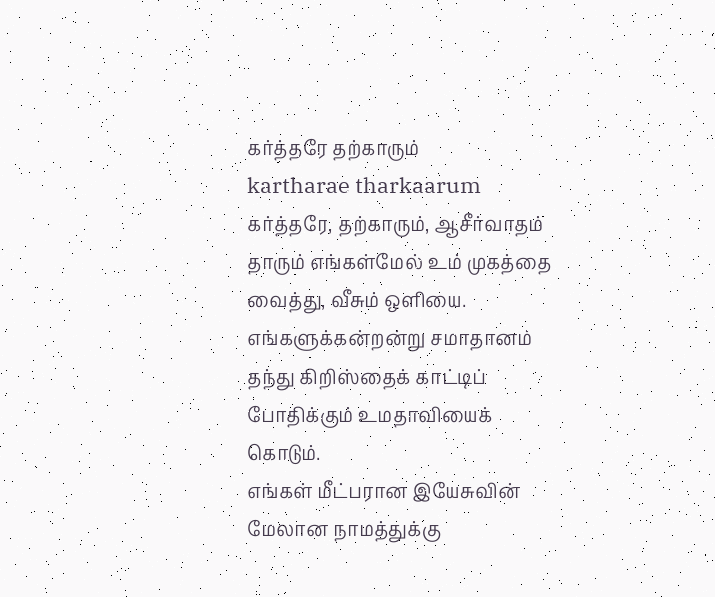கர்த்தரே தற்காரும்
kartharae tharkaarum
கர்த்தரே, தற்காரும், ஆசீர்வாதம் தாரும் எங்கள்மேல் உம் முகத்தை வைத்து, வீசும் ஒளியை.
எங்களுக்கன்றன்று சமாதானம் தந்து கிறிஸ்தைக் காட்டிப் போதிக்கும் உமதாவியைக் கொடும்.
எங்கள் மீட்பரான இயேசுவின் மேலான நாமத்துக்கு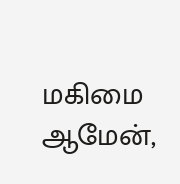மகிமை ஆமேன்,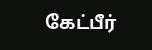கேட்பீர்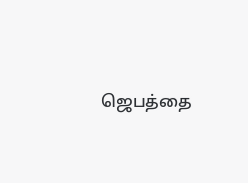ஜெபத்தை